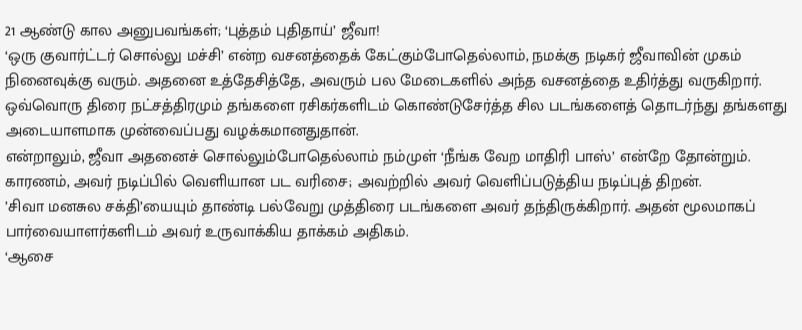21 ஆண்டு கால அனுபவங்கள்; ‘புத்தம் புதிதாய்’ ஜீவா!
‘ஒரு குவார்ட்டர் சொல்லு மச்சி’ என்ற வசனத்தைக் கேட்கும்போதெல்லாம், நமக்கு நடிகர் ஜீவாவின் முகம் நினைவுக்கு வரும். அதனை உத்தேசித்தே, அவரும் பல மேடைகளில் அந்த வசனத்தை உதிர்த்து வருகிறார்.
ஒவ்வொரு திரை நட்சத்திரமும் தங்களை ரசிகர்களிடம் கொண்டுசேர்த்த சில படங்களைத் தொடர்ந்து தங்களது அடையாளமாக முன்வைப்பது வழக்கமானதுதான்.
என்றாலும், ஜீவா அதனைச் சொல்லும்போதெல்லாம் நம்முள் ‘நீங்க வேற மாதிரி பாஸ்’ என்றே தோன்றும்.
காரணம், அவர் நடிப்பில் வெளியான பட வரிசை; அவற்றில் அவர் வெளிப்படுத்திய நடிப்புத் திறன்.
’சிவா மனசுல சக்தி’யையும் தாண்டி பல்வேறு முத்திரை படங்களை அவர் தந்திருக்கிறார். அதன் மூலமாகப் பார்வையாளர்களிடம் அவர் உருவாக்கிய தாக்கம் அதிகம்.
‘ஆசை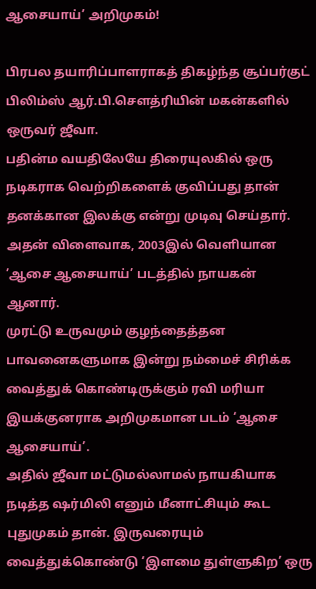ஆசையாய்’ அறிமுகம்!

பிரபல தயாரிப்பாளராகத் திகழ்ந்த சூப்பர்குட் பிலிம்ஸ் ஆர்.பி.சௌத்ரியின் மகன்களில் ஒருவர் ஜீவா.
பதின்ம வயதிலேயே திரையுலகில் ஒரு நடிகராக வெற்றிகளைக் குவிப்பது தான் தனக்கான இலக்கு என்று முடிவு செய்தார்.
அதன் விளைவாக, 2003இல் வெளியான ’ஆசை ஆசையாய்’ படத்தில் நாயகன் ஆனார்.
முரட்டு உருவமும் குழந்தைத்தன பாவனைகளுமாக இன்று நம்மைச் சிரிக்க வைத்துக் கொண்டிருக்கும் ரவி மரியா இயக்குனராக அறிமுகமான படம் ‘ஆசை ஆசையாய்’.
அதில் ஜீவா மட்டுமல்லாமல் நாயகியாக நடித்த ஷர்மிலி எனும் மீனாட்சியும் கூட புதுமுகம் தான். இருவரையும் வைத்துக்கொண்டு ‘இளமை துள்ளுகிற’ ஒரு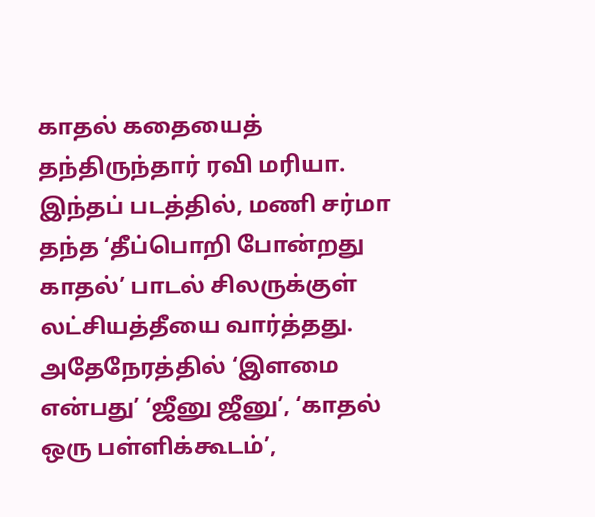காதல் கதையைத் தந்திருந்தார் ரவி மரியா.
இந்தப் படத்தில், மணி சர்மா தந்த ‘தீப்பொறி போன்றது காதல்’ பாடல் சிலருக்குள் லட்சியத்தீயை வார்த்தது. அதேநேரத்தில் ‘இளமை என்பது’ ‘ஜீனு ஜீனு’, ‘காதல் ஒரு பள்ளிக்கூடம்’,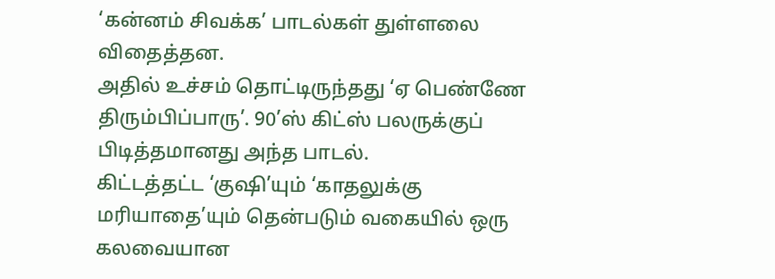‘கன்னம் சிவக்க’ பாடல்கள் துள்ளலை விதைத்தன.
அதில் உச்சம் தொட்டிருந்தது ‘ஏ பெண்ணே திரும்பிப்பாரு’. 90’ஸ் கிட்ஸ் பலருக்குப் பிடித்தமானது அந்த பாடல்.
கிட்டத்தட்ட ‘குஷி’யும் ‘காதலுக்கு மரியாதை’யும் தென்படும் வகையில் ஒரு கலவையான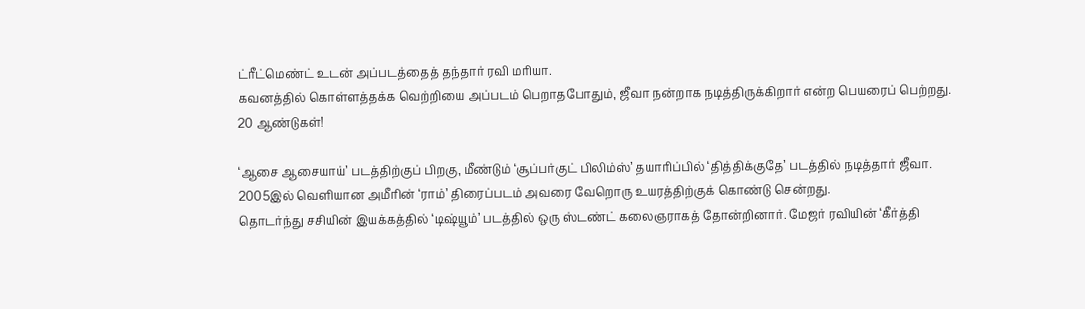ட்ரீட்மெண்ட் உடன் அப்படத்தைத் தந்தார் ரவி மரியா.
கவனத்தில் கொள்ளத்தக்க வெற்றியை அப்படம் பெறாதபோதும், ஜீவா நன்றாக நடித்திருக்கிறார் என்ற பெயரைப் பெற்றது.
20 ஆண்டுகள்!

‘ஆசை ஆசையாய்’ படத்திற்குப் பிறகு, மீண்டும் ‘சூப்பர்குட் பிலிம்ஸ்’ தயாரிப்பில் ‘தித்திக்குதே’ படத்தில் நடித்தார் ஜீவா.
2005இல் வெளியான அமீரின் ‘ராம்’ திரைப்படம் அவரை வேறொரு உயரத்திற்குக் கொண்டு சென்றது.
தொடர்ந்து சசியின் இயக்கத்தில் ‘டிஷ்யூம்’ படத்தில் ஒரு ஸ்டண்ட் கலைஞராகத் தோன்றினார். மேஜர் ரவியின் ‘கீர்த்தி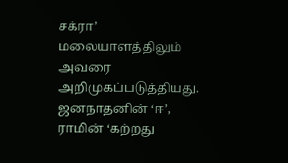சக்ரா’ மலையாளத்திலும் அவரை அறிமுகப்படுத்தியது.
ஜனநாதனின் ‘ஈ’, ராமின் ‘கற்றது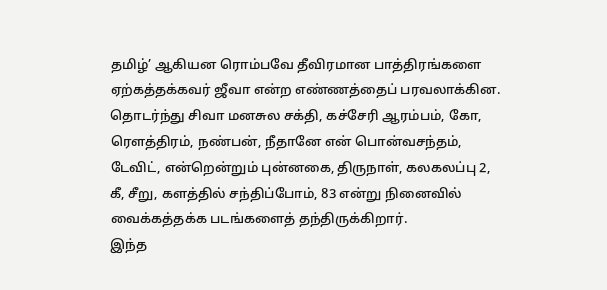தமிழ்’ ஆகியன ரொம்பவே தீவிரமான பாத்திரங்களை ஏற்கத்தக்கவர் ஜீவா என்ற எண்ணத்தைப் பரவலாக்கின.
தொடர்ந்து சிவா மனசுல சக்தி, கச்சேரி ஆரம்பம், கோ, ரௌத்திரம், நண்பன், நீதானே என் பொன்வசந்தம், டேவிட், என்றென்றும் புன்னகை, திருநாள், கலகலப்பு 2, கீ, சீறு, களத்தில் சந்திப்போம், 83 என்று நினைவில் வைக்கத்தக்க படங்களைத் தந்திருக்கிறார்.
இந்த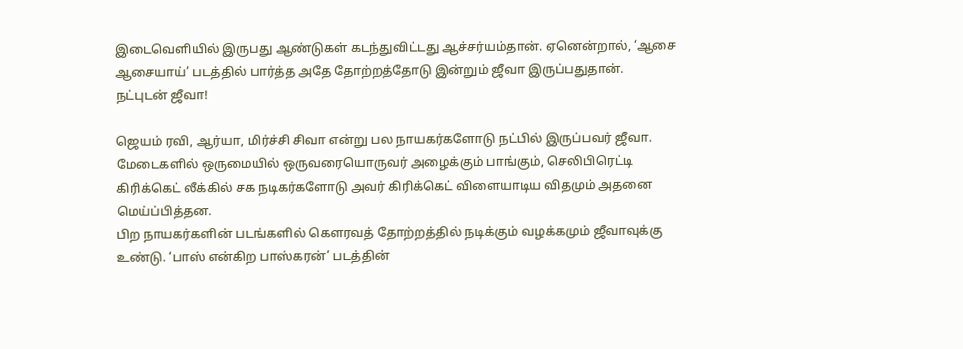இடைவெளியில் இருபது ஆண்டுகள் கடந்துவிட்டது ஆச்சர்யம்தான். ஏனென்றால், ‘ஆசை ஆசையாய்’ படத்தில் பார்த்த அதே தோற்றத்தோடு இன்றும் ஜீவா இருப்பதுதான்.
நட்புடன் ஜீவா!

ஜெயம் ரவி, ஆர்யா, மிர்ச்சி சிவா என்று பல நாயகர்களோடு நட்பில் இருப்பவர் ஜீவா. மேடைகளில் ஒருமையில் ஒருவரையொருவர் அழைக்கும் பாங்கும், செலிபிரெட்டி கிரிக்கெட் லீக்கில் சக நடிகர்களோடு அவர் கிரிக்கெட் விளையாடிய விதமும் அதனை மெய்ப்பித்தன.
பிற நாயகர்களின் படங்களில் கௌரவத் தோற்றத்தில் நடிக்கும் வழக்கமும் ஜீவாவுக்கு உண்டு. ‘பாஸ் என்கிற பாஸ்கரன்’ படத்தின்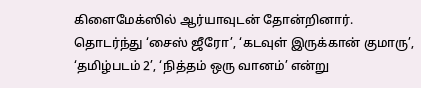கிளைமேக்ஸில் ஆர்யாவுடன் தோன்றினார்.
தொடர்ந்து ‘சைஸ் ஜீரோ’, ‘கடவுள் இருக்கான் குமாரு’, ‘தமிழ்படம் 2’, ‘நித்தம் ஒரு வானம்’ என்று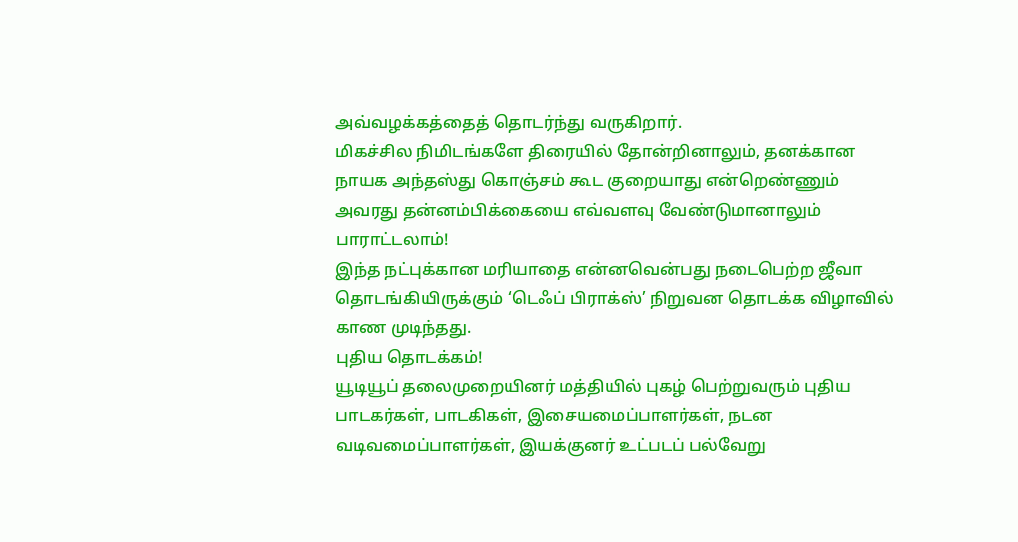அவ்வழக்கத்தைத் தொடர்ந்து வருகிறார்.
மிகச்சில நிமிடங்களே திரையில் தோன்றினாலும், தனக்கான நாயக அந்தஸ்து கொஞ்சம் கூட குறையாது என்றெண்ணும் அவரது தன்னம்பிக்கையை எவ்வளவு வேண்டுமானாலும் பாராட்டலாம்!
இந்த நட்புக்கான மரியாதை என்னவென்பது நடைபெற்ற ஜீவா தொடங்கியிருக்கும் ‘டெஃப் பிராக்ஸ்’ நிறுவன தொடக்க விழாவில் காண முடிந்தது.
புதிய தொடக்கம்!
யூடியூப் தலைமுறையினர் மத்தியில் புகழ் பெற்றுவரும் புதிய பாடகர்கள், பாடகிகள், இசையமைப்பாளர்கள், நடன வடிவமைப்பாளர்கள், இயக்குனர் உட்படப் பல்வேறு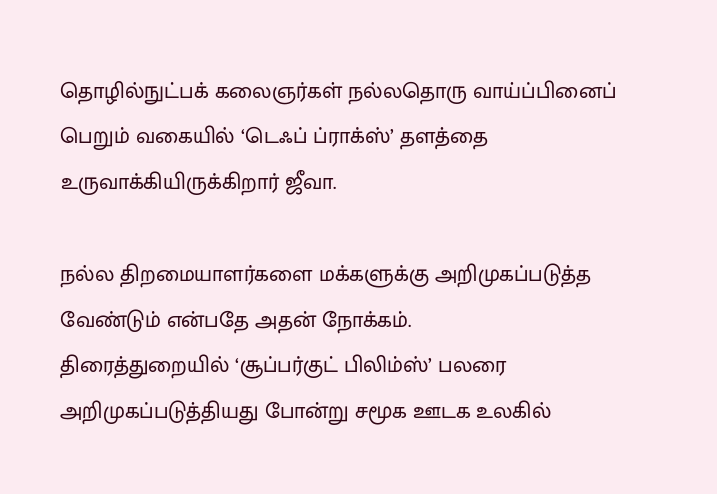தொழில்நுட்பக் கலைஞர்கள் நல்லதொரு வாய்ப்பினைப் பெறும் வகையில் ‘டெஃப் ப்ராக்ஸ்’ தளத்தை உருவாக்கியிருக்கிறார் ஜீவா.

நல்ல திறமையாளர்களை மக்களுக்கு அறிமுகப்படுத்த வேண்டும் என்பதே அதன் நோக்கம்.
திரைத்துறையில் ‘சூப்பர்குட் பிலிம்ஸ்’ பலரை அறிமுகப்படுத்தியது போன்று சமூக ஊடக உலகில்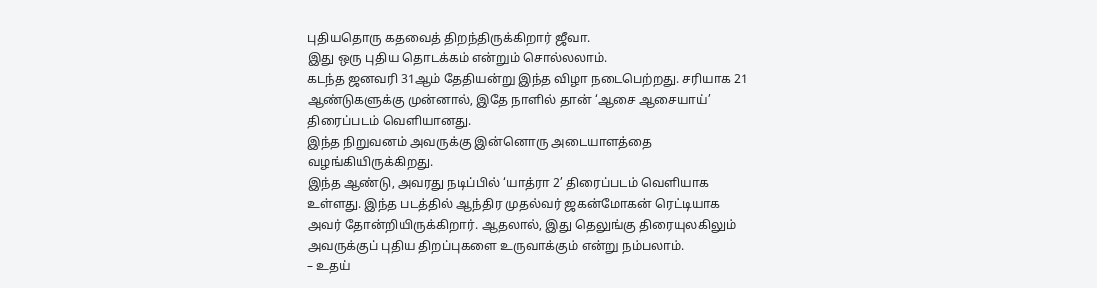புதியதொரு கதவைத் திறந்திருக்கிறார் ஜீவா.
இது ஒரு புதிய தொடக்கம் என்றும் சொல்லலாம்.
கடந்த ஜனவரி 31ஆம் தேதியன்று இந்த விழா நடைபெற்றது. சரியாக 21 ஆண்டுகளுக்கு முன்னால், இதே நாளில் தான் ‘ஆசை ஆசையாய்’ திரைப்படம் வெளியானது.
இந்த நிறுவனம் அவருக்கு இன்னொரு அடையாளத்தை வழங்கியிருக்கிறது.
இந்த ஆண்டு, அவரது நடிப்பில் ‘யாத்ரா 2’ திரைப்படம் வெளியாக உள்ளது. இந்த படத்தில் ஆந்திர முதல்வர் ஜகன்மோகன் ரெட்டியாக அவர் தோன்றியிருக்கிறார். ஆதலால், இது தெலுங்கு திரையுலகிலும் அவருக்குப் புதிய திறப்புகளை உருவாக்கும் என்று நம்பலாம்.
– உதய்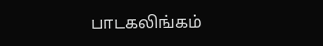பாடகலிங்கம்